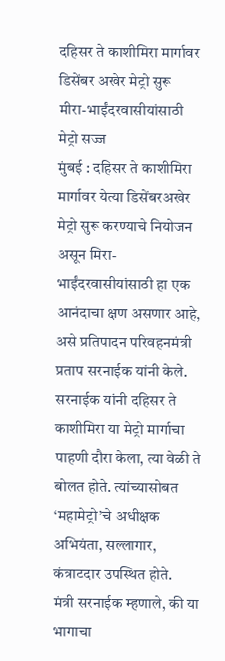दहिसर ते काशीमिरा मार्गावर डिसेंबर अखेर मेट्रो सुरू
मीरा-भाईंदरवासीयांसाठी मेट्रो सज्ज
मुंबई : दहिसर ते काशीमिरा मार्गावर येत्या डिसेंबरअखेर मेट्रो सुरू करण्याचे नियोजन असून मिरा-भाईंदरवासीयांसाठी हा एक आनंदाचा क्षण असणार आहे, असे प्रतिपादन परिवहनमंत्री प्रताप सरनाईक यांनी केले. सरनाईक यांनी दहिसर ते काशीमिरा या मेट्रो मार्गाचा पाहणी दौरा केला, त्या वेळी ते बोलत होते. त्यांच्यासोबत ‘महामेट्रो’चे अधीक्षक अभियंता, सल्लागार, कंत्राटदार उपस्थित होते.
मंत्री सरनाईक म्हणाले, की या भागाचा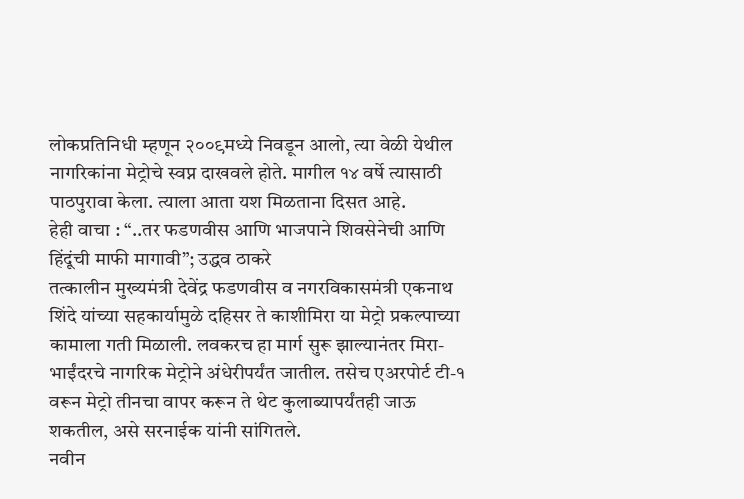लोकप्रतिनिधी म्हणून २००९मध्ये निवडून आलो, त्या वेळी येथील नागरिकांना मेट्रोचे स्वप्न दाखवले होते. मागील १४ वर्षे त्यासाठी पाठपुरावा केला. त्याला आता यश मिळताना दिसत आहे.
हेही वाचा : “..तर फडणवीस आणि भाजपाने शिवसेनेची आणि हिंदूंची माफी मागावी”; उद्धव ठाकरे
तत्कालीन मुख्यमंत्री देवेंद्र फडणवीस व नगरविकासमंत्री एकनाथ शिंदे यांच्या सहकार्यामुळे दहिसर ते काशीमिरा या मेट्रो प्रकल्पाच्या कामाला गती मिळाली. लवकरच हा मार्ग सुरू झाल्यानंतर मिरा-भाईंदरचे नागरिक मेट्रोने अंधेरीपर्यंत जातील. तसेच एअरपोर्ट टी-१ वरून मेट्रो तीनचा वापर करून ते थेट कुलाब्यापर्यंतही जाऊ शकतील, असे सरनाईक यांनी सांगितले.
नवीन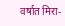वर्षात मिरा-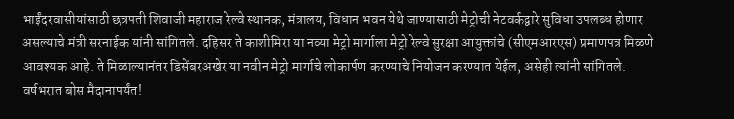भाईंदरवासीयांसाठी छत्रपती शिवाजी महाराज रेल्वे स्थानक, मंत्रालय, विधान भवन येथे जाण्यासाठी मेट्रोची नेटवर्कद्वारे सुविधा उपलब्ध होणार असल्याचे मंत्री सरनाईक यांनी सांगितले. दहिसर ते काशीमिरा या नव्या मेट्रो मार्गाला मेट्रो रेल्वे सुरक्षा आयुक्तांचे (सीएमआरएस) प्रमाणपत्र मिळणे आवश्यक आहे. ते मिळाल्यानंतर डिसेंबरअखेर या नवीन मेट्रो मार्गाचे लोकार्पण करण्याचे नियोजन करण्यात येईल, असेही त्यांनी सांगितले.
वर्षभरात बोस मैदानापर्यंत!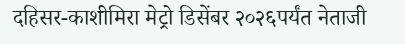दहिसर-काशीमिरा मेट्रो डिसेंबर २०२६पर्यंत नेताजी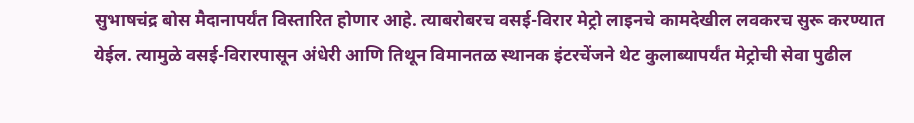सुभाषचंद्र बोस मैदानापर्यंत विस्तारित होणार आहे. त्याबरोबरच वसई-विरार मेट्रो लाइनचे कामदेखील लवकरच सुरू करण्यात येईल. त्यामुळे वसई-विरारपासून अंधेरी आणि तिथून विमानतळ स्थानक इंटरचेंजने थेट कुलाब्यापर्यंत मेट्रोची सेवा पुढील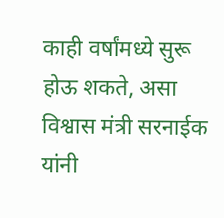काही वर्षांमध्ये सुरू होऊ शकते, असा विश्वास मंत्री सरनाईक यांनी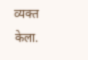व्यक्त केला.